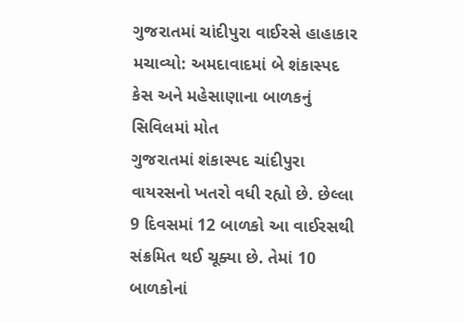ગુજરાતમાં ચાંદીપુરા વાઈરસે હાહાકાર મચાવ્યો: અમદાવાદમાં બે શંકાસ્પદ કેસ અને મહેસાણાના બાળકનું સિવિલમાં મોત
ગુજરાતમાં શંકાસ્પદ ચાંદીપુરા વાયરસનો ખતરો વધી રહ્યો છે. છેલ્લા 9 દિવસમાં 12 બાળકો આ વાઈરસથી સંક્રમિત થઈ ચૂક્યા છે. તેમાં 10 બાળકોનાં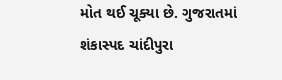મોત થઈ ચૂક્યા છે. ગુજરાતમાં શંકાસ્પદ ચાંદીપુરા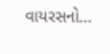વાયરસનો…